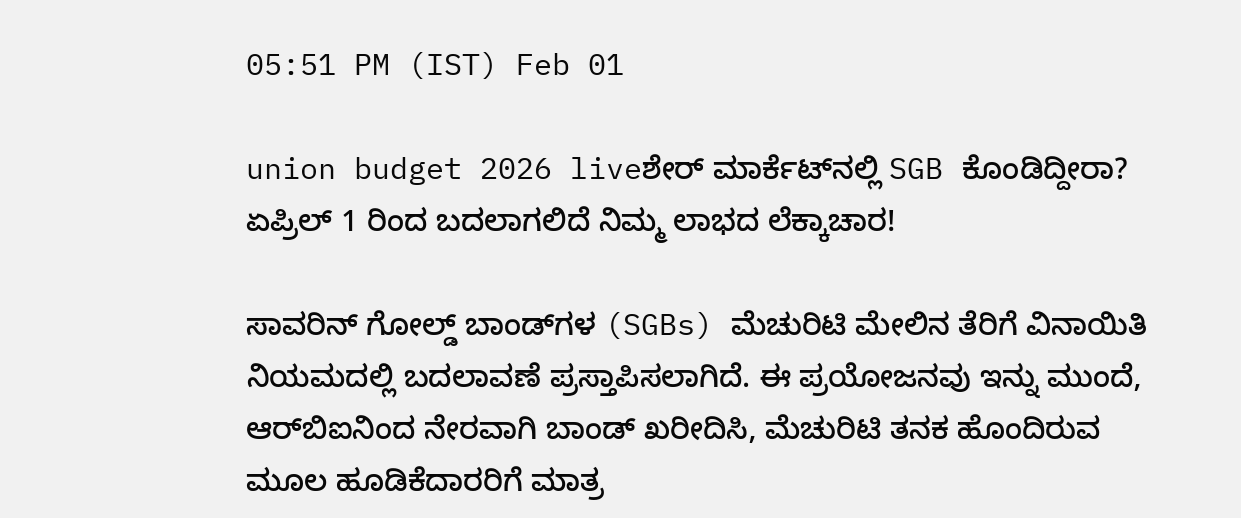05:51 PM (IST) Feb 01

union budget 2026 liveಶೇರ್ ಮಾರ್ಕೆಟ್‌ನಲ್ಲಿ SGB ಕೊಂಡಿದ್ದೀರಾ? ಏಪ್ರಿಲ್ 1 ರಿಂದ ಬದಲಾಗಲಿದೆ ನಿಮ್ಮ ಲಾಭದ ಲೆಕ್ಕಾಚಾರ!

ಸಾವರಿನ್‌ ಗೋಲ್ಡ್‌ ಬಾಂಡ್‌ಗಳ (SGBs) ಮೆಚುರಿಟಿ ಮೇಲಿನ ತೆರಿಗೆ ವಿನಾಯಿತಿ ನಿಯಮದಲ್ಲಿ ಬದಲಾವಣೆ ಪ್ರಸ್ತಾಪಿಸಲಾಗಿದೆ. ಈ ಪ್ರಯೋಜನವು ಇನ್ನು ಮುಂದೆ, ಆರ್‌ಬಿಐನಿಂದ ನೇರವಾಗಿ ಬಾಂಡ್‌ ಖರೀದಿಸಿ, ಮೆಚುರಿಟಿ ತನಕ ಹೊಂದಿರುವ ಮೂಲ ಹೂಡಿಕೆದಾರರಿಗೆ ಮಾತ್ರ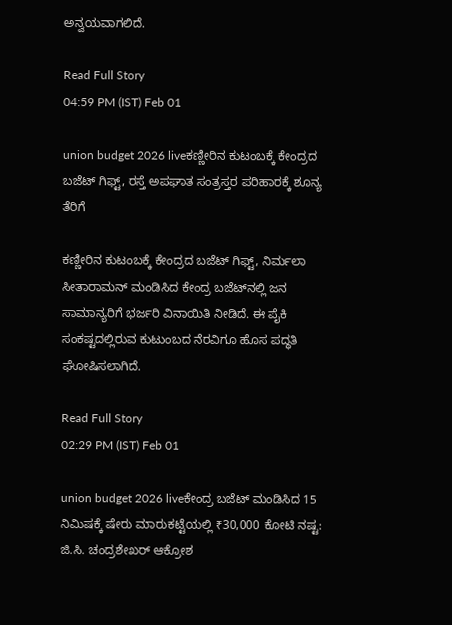ಅನ್ವಯವಾಗಲಿದೆ.

Read Full Story
04:59 PM (IST) Feb 01

union budget 2026 liveಕಣ್ಣೀರಿನ ಕುಟಂಬಕ್ಕೆ ಕೇಂದ್ರದ ಬಜೆಟ್ ಗಿಫ್ಟ್, ರಸ್ತೆ ಅಪಘಾತ ಸಂತ್ರಸ್ತರ ಪರಿಹಾರಕ್ಕೆ ಶೂನ್ಯ ತೆರಿಗೆ

ಕಣ್ಣೀರಿನ ಕುಟಂಬಕ್ಕೆ ಕೇಂದ್ರದ ಬಜೆಟ್ ಗಿಫ್ಟ್, ನಿರ್ಮಲಾ ಸೀತಾರಾಮನ್ ಮಂಡಿಸಿದ ಕೇಂದ್ರ ಬಜೆಟ್‌ನಲ್ಲಿ ಜನ ಸಾಮಾನ್ಯರಿಗೆ ಭರ್ಜರಿ ವಿನಾಯಿತಿ ನೀಡಿದೆ. ಈ ಪೈಕಿ ಸಂಕಷ್ಟದಲ್ಲಿರುವ ಕುಟುಂಬದ ನೆರವಿಗೂ ಹೊಸ ಪದ್ಧತಿ ಘೋಷಿಸಲಾಗಿದೆ.

Read Full Story
02:29 PM (IST) Feb 01

union budget 2026 liveಕೇಂದ್ರ ಬಜೆಟ್ ಮಂಡಿಸಿದ 15 ನಿಮಿಷಕ್ಕೆ ಷೇರು ಮಾರುಕಟ್ಟೆಯಲ್ಲಿ ₹30,000 ಕೋಟಿ ನಷ್ಟ: ಜಿ.ಸಿ. ಚಂದ್ರಶೇಖರ್ ಆಕ್ರೋಶ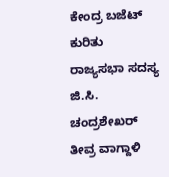ಕೇಂದ್ರ ಬಜೆಟ್ ಕುರಿತು ರಾಜ್ಯಸಭಾ ಸದಸ್ಯ ಜಿ.ಸಿ. ಚಂದ್ರಶೇಖರ್ ತೀವ್ರ ವಾಗ್ದಾಳಿ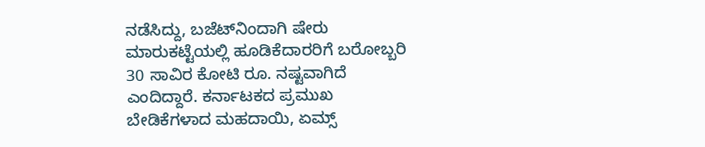ನಡೆಸಿದ್ದು, ಬಜೆಟ್‌ನಿಂದಾಗಿ ಷೇರು ಮಾರುಕಟ್ಟೆಯಲ್ಲಿ ಹೂಡಿಕೆದಾರರಿಗೆ ಬರೋಬ್ಬರಿ 30 ಸಾವಿರ ಕೋಟಿ ರೂ. ನಷ್ಟವಾಗಿದೆ ಎಂದಿದ್ದಾರೆ. ಕರ್ನಾಟಕದ ಪ್ರಮುಖ ಬೇಡಿಕೆಗಳಾದ ಮಹದಾಯಿ, ಏಮ್ಸ್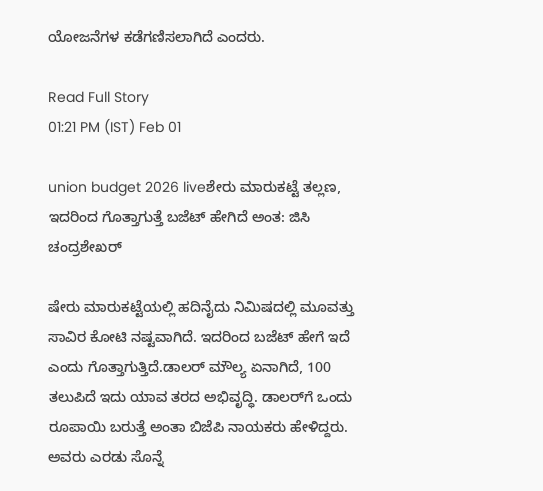ಯೋಜನೆಗಳ ಕಡೆಗಣಿಸಲಾಗಿದೆ ಎಂದರು.

Read Full Story
01:21 PM (IST) Feb 01

union budget 2026 liveಶೇರು ಮಾರುಕಟ್ಟೆ ತಲ್ಲಣ, ಇದರಿಂದ ಗೊತ್ತಾಗುತ್ತೆ ಬಜೆಟ್ ಹೇಗಿದೆ ಅಂತ: ಜಿಸಿ ಚಂದ್ರಶೇಖರ್

ಷೇರು ಮಾರುಕಟ್ಟೆಯಲ್ಲಿ ಹದಿನೈದು ನಿಮಿಷದಲ್ಲಿ ಮೂವತ್ತು ಸಾವಿರ ಕೋಟಿ ನಷ್ಟವಾಗಿದೆ. ಇದರಿಂದ ಬಜೆಟ್ ಹೇಗೆ ಇದೆ ಎಂದು ಗೊತ್ತಾಗುತ್ತಿದೆ.ಡಾಲರ್ ಮೌಲ್ಯ ಏನಾಗಿದೆ, 100 ತಲುಪಿದೆ ಇದು ಯಾವ ತರದ ಅಭಿವೃದ್ಧಿ. ಡಾಲರ್‌ಗೆ ಒಂದು ರೂಪಾಯಿ ಬರುತ್ತೆ ಅಂತಾ ಬಿಜೆಪಿ ನಾಯಕರು ಹೇಳಿದ್ದರು. ಅವರು ಎರಡು ಸೊನ್ನೆ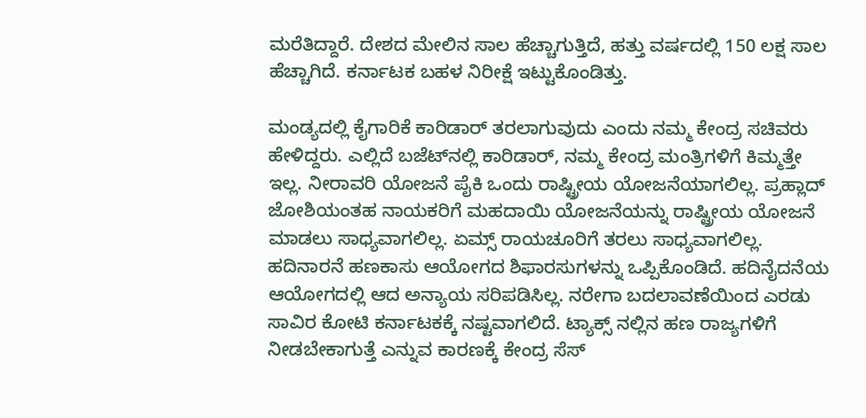ಮರೆತಿದ್ದಾರೆ. ದೇಶದ ಮೇಲಿನ ಸಾಲ ಹೆಚ್ಚಾಗುತ್ತಿದೆ, ಹತ್ತು ವರ್ಷದಲ್ಲಿ 150 ಲಕ್ಷ ಸಾಲ ಹೆಚ್ಚಾಗಿದೆ. ಕರ್ನಾಟಕ ಬಹಳ ನಿರೀಕ್ಷೆ ಇಟ್ಟುಕೊಂಡಿತ್ತು.

ಮಂಡ್ಯದಲ್ಲಿ ಕೈಗಾರಿಕೆ ಕಾರಿಡಾರ್ ತರಲಾಗುವುದು ಎಂದು ನಮ್ಮ ಕೇಂದ್ರ ಸಚಿವರು ಹೇಳಿದ್ದರು. ಎಲ್ಲಿದೆ ಬಜೆಟ್‌ನಲ್ಲಿ ಕಾರಿಡಾರ್, ನಮ್ಮ ಕೇಂದ್ರ ಮಂತ್ರಿಗಳಿಗೆ ಕಿಮ್ಮತ್ತೇ ಇಲ್ಲ. ನೀರಾವರಿ ಯೋಜನೆ ಪೈಕಿ ಒಂದು ರಾಷ್ಟ್ರೀಯ ಯೋಜನೆಯಾಗಲಿಲ್ಲ. ಪ್ರಹ್ಲಾದ್ ಜೋಶಿಯಂತಹ ನಾಯಕರಿಗೆ ಮಹದಾಯಿ ಯೋಜನೆಯನ್ನು ರಾಷ್ಟ್ರೀಯ ಯೋಜನೆ ಮಾಡಲು ಸಾಧ್ಯವಾಗಲಿಲ್ಲ. ಏಮ್ಸ್ ರಾಯಚೂರಿಗೆ ತರಲು ಸಾಧ್ಯವಾಗಲಿಲ್ಲ. ಹದಿನಾರನೆ ಹಣಕಾಸು ಆಯೋಗದ ಶಿಫಾರಸುಗಳನ್ನು ಒಪ್ಪಿಕೊಂಡಿದೆ. ಹದಿನೈದನೆಯ ಆಯೋಗದಲ್ಲಿ ಆದ ಅನ್ಯಾಯ ಸರಿಪಡಿಸಿಲ್ಲ. ನರೇಗಾ ಬದಲಾವಣೆಯಿಂದ ಎರಡು ಸಾವಿರ ಕೋಟಿ ಕರ್ನಾಟಕಕ್ಕೆ ನಷ್ಟವಾಗಲಿದೆ. ಟ್ಯಾಕ್ಸ್ ನಲ್ಲಿನ ಹಣ ರಾಜ್ಯಗಳಿಗೆ ನೀಡಬೇಕಾಗುತ್ತೆ ಎನ್ನುವ ಕಾರಣಕ್ಕೆ ಕೇಂದ್ರ ಸೆಸ್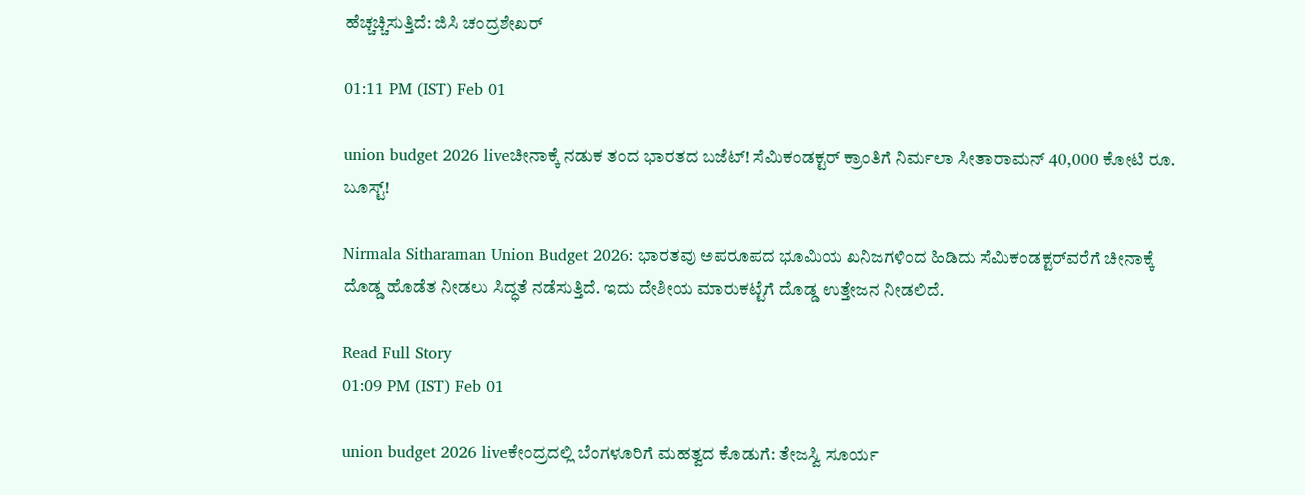ಹೆಚ್ಚಚ್ಚಿಸುತ್ತಿದೆ: ಜಿಸಿ ಚಂದ್ರಶೇಖರ್

01:11 PM (IST) Feb 01

union budget 2026 liveಚೀನಾಕ್ಕೆ ನಡುಕ ತಂದ ಭಾರತದ ಬಜೆಟ್! ಸೆಮಿಕಂಡಕ್ಟರ್ ಕ್ರಾಂತಿಗೆ ನಿರ್ಮಲಾ ಸೀತಾರಾಮನ್ 40,000 ಕೋಟಿ ರೂ. ಬೂಸ್ಟ್!

Nirmala Sitharaman Union Budget 2026: ಭಾರತವು ಅಪರೂಪದ ಭೂಮಿಯ ಖನಿಜಗಳಿಂದ ಹಿಡಿದು ಸೆಮಿಕಂಡಕ್ಟರ್‌ವರೆಗೆ ಚೀನಾಕ್ಕೆ ದೊಡ್ಡ ಹೊಡೆತ ನೀಡಲು ಸಿದ್ಧತೆ ನಡೆಸುತ್ತಿದೆ. ಇದು ದೇಶೀಯ ಮಾರುಕಟ್ಟೆಗೆ ದೊಡ್ಡ ಉತ್ತೇಜನ ನೀಡಲಿದೆ.

Read Full Story
01:09 PM (IST) Feb 01

union budget 2026 liveಕೇಂದ್ರದಲ್ಲಿ ಬೆಂಗಳೂರಿಗೆ ಮಹತ್ವದ ಕೊಡುಗೆ: ತೇಜಸ್ವಿ ಸೂರ್ಯ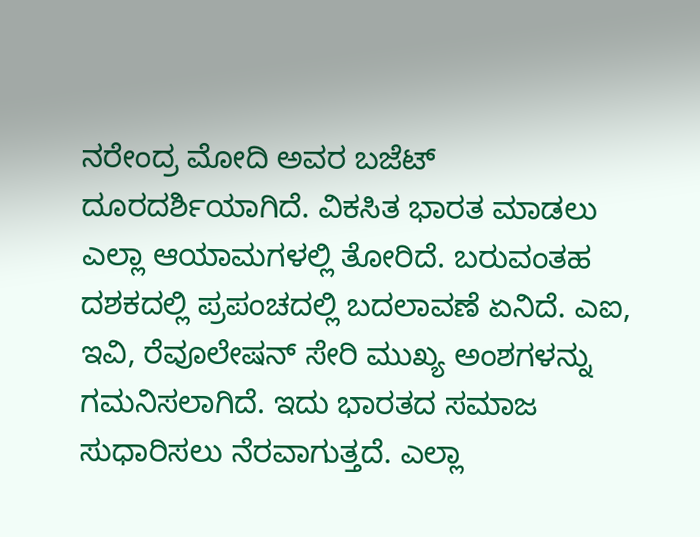ನರೇಂದ್ರ ಮೋದಿ ಅವರ ಬಜೆಟ್ ದೂರದರ್ಶಿಯಾಗಿದೆ. ವಿಕಸಿತ ಭಾರತ ಮಾಡಲು ಎಲ್ಲಾ ಆಯಾಮಗಳಲ್ಲಿ ತೋರಿದೆ. ಬರುವಂತಹ ದಶಕದಲ್ಲಿ ಪ್ರಪಂಚದಲ್ಲಿ ಬದಲಾವಣೆ ಏನಿದೆ. ಎಐ, ಇವಿ, ರೆವೂಲೇಷನ್ ಸೇರಿ ಮುಖ್ಯ ಅಂಶಗಳನ್ನು ಗಮನಿಸಲಾಗಿದೆ. ಇದು ಭಾರತದ ಸಮಾಜ ಸುಧಾರಿಸಲು ನೆರವಾಗುತ್ತದೆ. ಎಲ್ಲಾ‌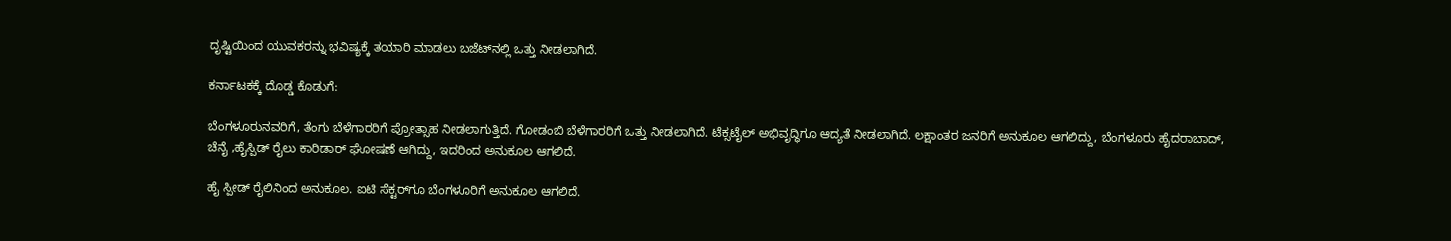ದೃಷ್ಟಿಯಿಂದ ಯುವಕರನ್ನು ಭವಿಷ್ಯಕ್ಕೆ ತಯಾರಿ ಮಾಡಲು ಬಜೆಟ್‌ನಲ್ಲಿ ಒತ್ತು ನೀಡಲಾಗಿದೆ.

ಕರ್ನಾಟಕಕ್ಕೆ ದೊಡ್ಡ ಕೊಡುಗೆ:

ಬೆಂಗಳೂರುನವರಿಗೆ, ತೆಂಗು ಬೆಳೆಗಾರರಿಗೆ ಪ್ರೋತ್ಸಾಹ ನೀಡಲಾಗುತ್ತಿದೆ. ಗೋಡಂಬಿ ಬೆಳೆಗಾರರಿಗೆ ಒತ್ತು ನೀಡಲಾಗಿದೆ. ಟೆಕ್ಸಟೈಲ್ ಅಭಿವೃದ್ಧಿಗೂ ಆದ್ಯತೆ ನೀಡಲಾಗಿದೆ. ಲಕ್ಷಾಂತರ ಜನರಿಗೆ ಅನುಕೂಲ ಆಗಲಿದ್ದು, ಬೆಂಗಳೂರು ಹೈದರಾಬಾದ್, ಚೆನೈ ,ಹೈಸ್ಪಿಡ್ ರೈಲು ಕಾರಿಡಾರ್ ಘೋಷಣೆ ಆಗಿದ್ದು, ಇದರಿಂದ ಅನುಕೂಲ ಆಗಲಿದೆ.

ಹೈ ಸ್ಪೀಡ್ ರೈಲಿನಿಂದ ಅನುಕೂಲ. ಐಟಿ‌ ಸೆಕ್ಟರ್‌ಗೂ ಬೆಂಗಳೂರಿಗೆ ಅನುಕೂಲ ಆಗಲಿದೆ.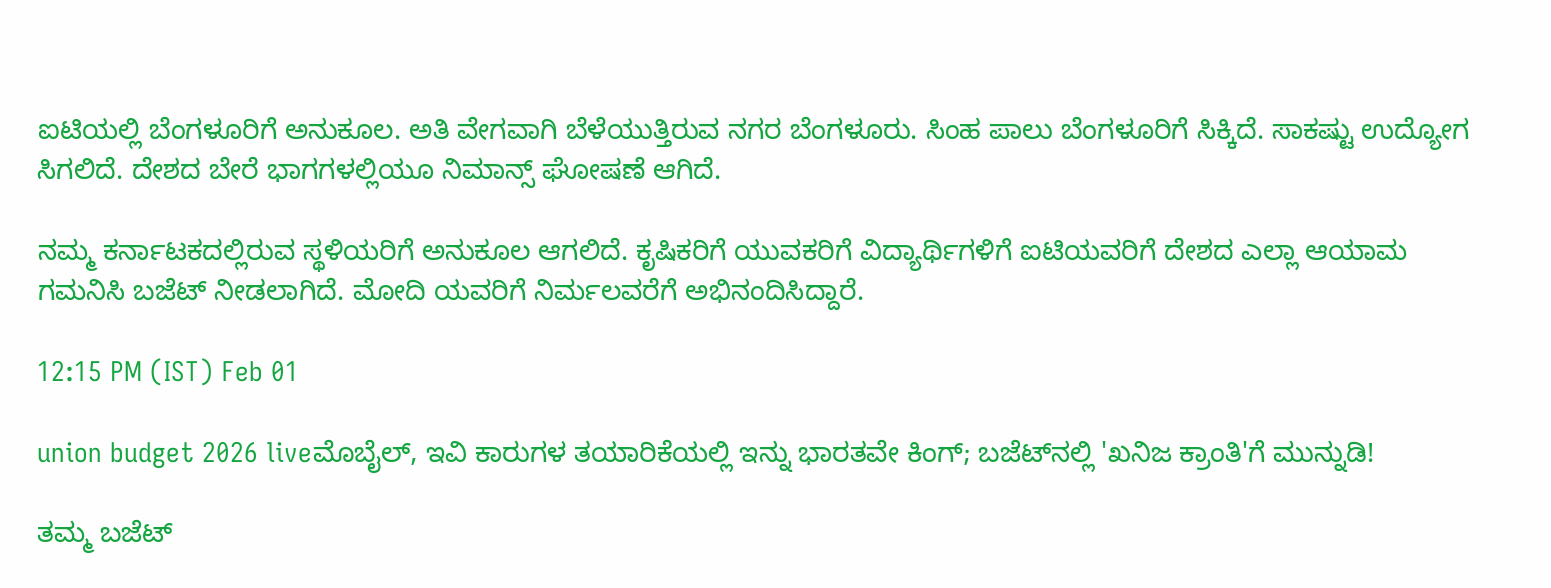ಐಟಿಯಲ್ಲಿ ‌ಬೆಂಗಳೂರಿಗೆ ಅನುಕೂಲ. ಅತಿ ವೇಗವಾಗಿ ಬೆಳೆಯುತ್ತಿರುವ ನಗರ ಬೆಂಗಳೂರು. ಸಿಂಹ ಪಾಲು ಬೆಂಗಳೂರಿಗೆ ಸಿಕ್ಕಿದೆ. ಸಾಕಷ್ಟು ಉದ್ಯೋಗ ಸಿಗಲಿದೆ. ದೇಶದ ಬೇರೆ ಭಾಗಗಳಲ್ಲಿಯೂ ನಿಮಾನ್ಸ್ ಘೋಷಣೆ ಆಗಿದೆ.

ನಮ್ಮ ಕರ್ನಾಟಕದಲ್ಲಿರುವ ಸ್ಥಳಿಯರಿಗೆ ಅನುಕೂಲ ಆಗಲಿದೆ. ಕೃಷಿಕರಿಗೆ ಯುವಕರಿಗೆ ವಿದ್ಯಾರ್ಥಿಗಳಿಗೆ ಐಟಿಯವರಿಗೆ ದೇಶದ ಎಲ್ಲಾ ಆಯಾಮ ಗಮನಿಸಿ ಬಜೆಟ್ ನೀಡಲಾಗಿದೆ. ಮೋದಿ ಯವರಿಗೆ ನಿರ್ಮಲವರೆಗೆ ಅಭಿನಂದಿಸಿದ್ದಾರೆ.

12:15 PM (IST) Feb 01

union budget 2026 liveಮೊಬೈಲ್, ಇವಿ ಕಾರುಗಳ ತಯಾರಿಕೆಯಲ್ಲಿ ಇನ್ನು ಭಾರತವೇ ಕಿಂಗ್; ಬಜೆಟ್‌ನಲ್ಲಿ 'ಖನಿಜ ಕ್ರಾಂತಿ'ಗೆ ಮುನ್ನುಡಿ!

ತಮ್ಮ ಬಜೆಟ್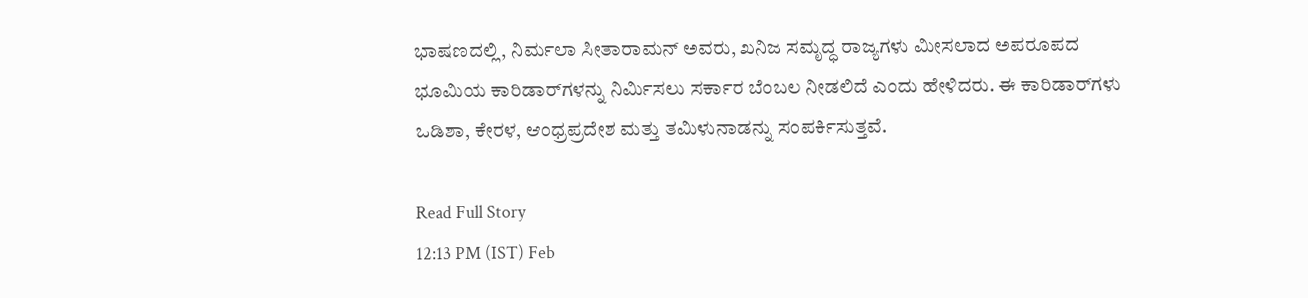ಭಾಷಣದಲ್ಲಿ, ನಿರ್ಮಲಾ ಸೀತಾರಾಮನ್ ಅವರು, ಖನಿಜ ಸಮೃದ್ಧ ರಾಜ್ಯಗಳು ಮೀಸಲಾದ ಅಪರೂಪದ ಭೂಮಿಯ ಕಾರಿಡಾರ್‌ಗಳನ್ನು ನಿರ್ಮಿಸಲು ಸರ್ಕಾರ ಬೆಂಬಲ ನೀಡಲಿದೆ ಎಂದು ಹೇಳಿದರು. ಈ ಕಾರಿಡಾರ್‌ಗಳು ಒಡಿಶಾ, ಕೇರಳ, ಆಂಧ್ರಪ್ರದೇಶ ಮತ್ತು ತಮಿಳುನಾಡನ್ನು ಸಂಪರ್ಕಿಸುತ್ತವೆ.

Read Full Story
12:13 PM (IST) Feb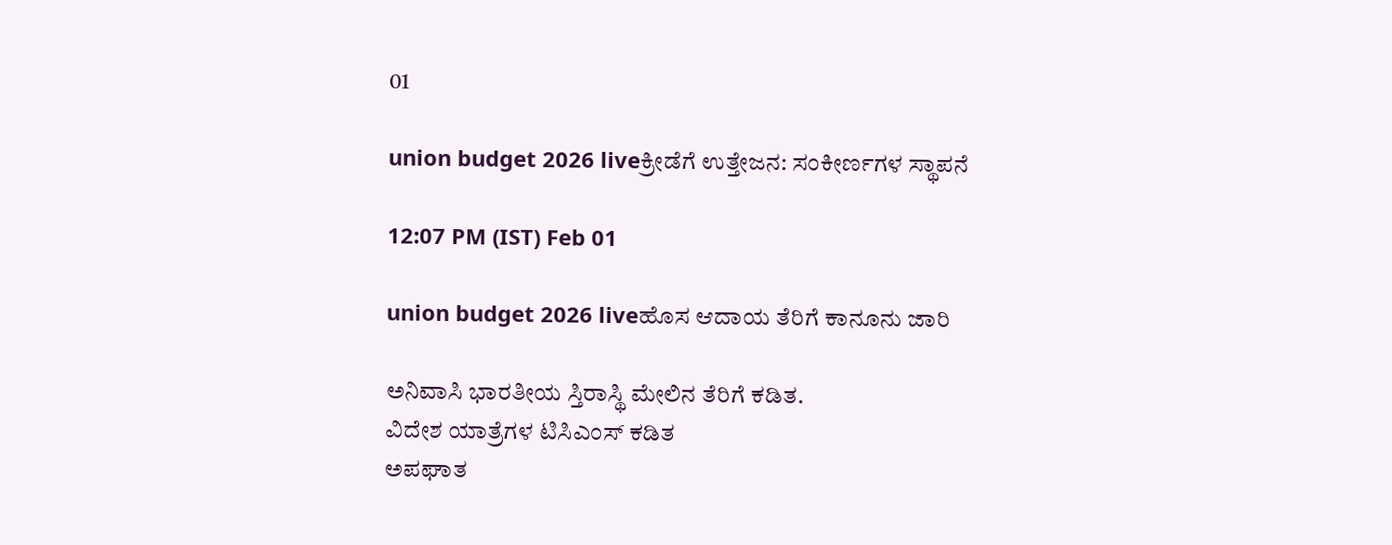01

union budget 2026 liveಕ್ರೀಡೆಗೆ ಉತ್ತೇಜನ: ಸಂಕೀರ್ಣಗಳ ಸ್ಥಾಪನೆ

12:07 PM (IST) Feb 01

union budget 2026 liveಹೊಸ ಆದಾಯ ತೆರಿಗೆ ಕಾನೂನು ಜಾರಿ

ಅನಿವಾಸಿ ಭಾರತೀಯ ಸ್ತಿರಾಸ್ಥಿ ಮೇಲಿನ ತೆರಿಗೆ ಕಡಿತ.
ವಿದೇಶ ಯಾತ್ರೆಗಳ ಟಿಸಿಎಂಸ್ ಕಡಿತ
ಅಪಘಾತ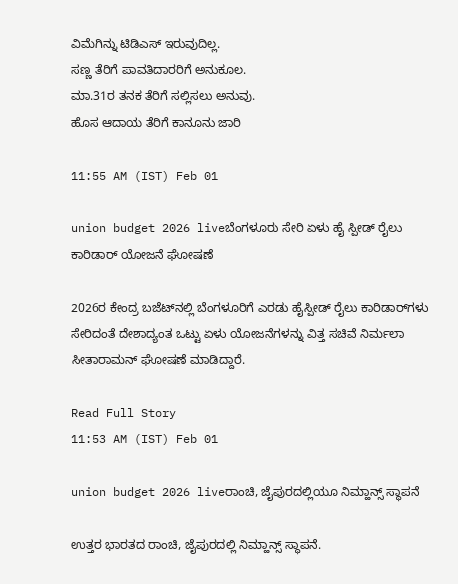ವಿಮೆಗಿನ್ನು ಟಿಡಿಎಸ್ ಇರುವುದಿಲ್ಲ.
ಸಣ್ಣ ತೆರಿಗೆ ಪಾವತಿದಾರರಿಗೆ ಅನುಕೂಲ.
ಮಾ.31ರ ತನಕ ತೆರಿಗೆ ಸಲ್ಲಿಸಲು ಅನುವು.
ಹೊಸ ಆದಾಯ ತೆರಿಗೆ ಕಾನೂನು ಜಾರಿ

11:55 AM (IST) Feb 01

union budget 2026 liveಬೆಂಗಳೂರು ಸೇರಿ ಏಳು ಹೈ ಸ್ಪೀಡ್‌ ರೈಲು ಕಾರಿಡಾರ್‌ ಯೋಜನೆ ಘೋಷಣೆ

2026ರ ಕೇಂದ್ರ ಬಜೆಟ್‌ನಲ್ಲಿ ಬೆಂಗಳೂರಿಗೆ ಎರಡು ಹೈಸ್ಪೀಡ್ ರೈಲು ಕಾರಿಡಾರ್‌ಗಳು ಸೇರಿದಂತೆ ದೇಶಾದ್ಯಂತ ಒಟ್ಟು ಏಳು ಯೋಜನೆಗಳನ್ನು ವಿತ್ತ ಸಚಿವೆ ನಿರ್ಮಲಾ ಸೀತಾರಾಮನ್‌ ಘೋಷಣೆ ಮಾಡಿದ್ದಾರೆ.

Read Full Story
11:53 AM (IST) Feb 01

union budget 2026 liveರಾಂಚಿ, ಜೈಪುರದಲ್ಲಿಯೂ ನಿಮ್ಹಾನ್ಸ್ ಸ್ಥಾಪನೆ

ಉತ್ತರ ಭಾರತದ ರಾಂಚಿ, ಜೈಪುರದಲ್ಲಿ ನಿಮ್ಹಾನ್ಸ್ ಸ್ಥಾಪನೆ.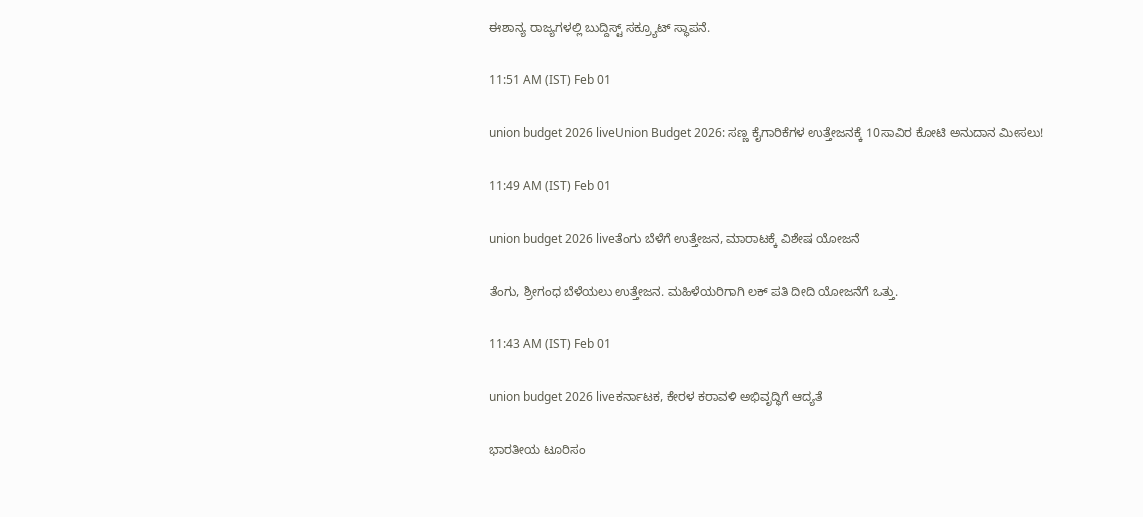ಈಶಾನ್ಯ ರಾಜ್ಯಗಳಲ್ಲಿ ಬುದ್ದಿಸ್ಟ್ ಸಕ್ರ್ಯೂಟ್ ಸ್ಥಾಪನೆ.

11:51 AM (IST) Feb 01

union budget 2026 liveUnion Budget 2026: ಸಣ್ಣ ಕೈಗಾರಿಕೆಗಳ ಉತ್ತೇಜನಕ್ಕೆ 10ಸಾವಿರ ಕೋಟಿ ಅನುದಾನ ಮೀಸಲು!

11:49 AM (IST) Feb 01

union budget 2026 liveತೆಂಗು ಬೆಳೆಗೆ ಉತ್ತೇಜನ, ಮಾರಾಟಕ್ಕೆ ವಿಶೇಷ ಯೋಜನೆ

ತೆಂಗು, ಶ್ರೀಗಂಧ ಬೆಳೆಯಲು ಉತ್ತೇಜನ. ಮಹಿಳೆಯರಿಗಾಗಿ ಲಕ್ ಪತಿ ದೀದಿ ಯೋಜನೆಗೆ ಒತ್ತು.

11:43 AM (IST) Feb 01

union budget 2026 liveಕರ್ನಾಟಕ, ಕೇರಳ ಕರಾವಳಿ ಅಭಿವೃದ್ಧಿಗೆ ಆದ್ಯತೆ

ಭಾರತೀಯ ಟೂರಿಸಂ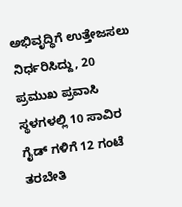ಅಭಿವೃದ್ಧಿಗೆ ಉತ್ತೇಜಸಲು ನಿರ್ಧರಿಸಿದ್ದು, 20 ಪ್ರಮುಖ ಪ್ರವಾಸಿ ಸ್ಥಳಗಳಲ್ಲಿ 10 ಸಾವಿರ ಗೈಡ್ ಗಳಿಗೆ 12 ಗಂಟೆ ತರಬೇತಿ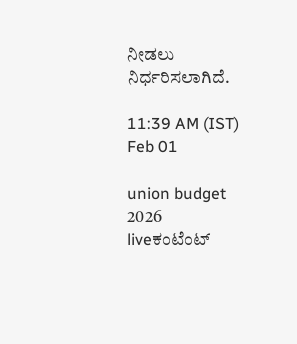ನೀಡಲು ನಿರ್ಧರಿಸಲಾಗಿದೆ.

11:39 AM (IST) Feb 01

union budget 2026 liveಕಂಟೆಂಟ್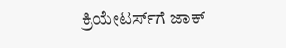ಕ್ರಿಯೇಟರ್ಸ್‌ಗೆ ಜಾಕ್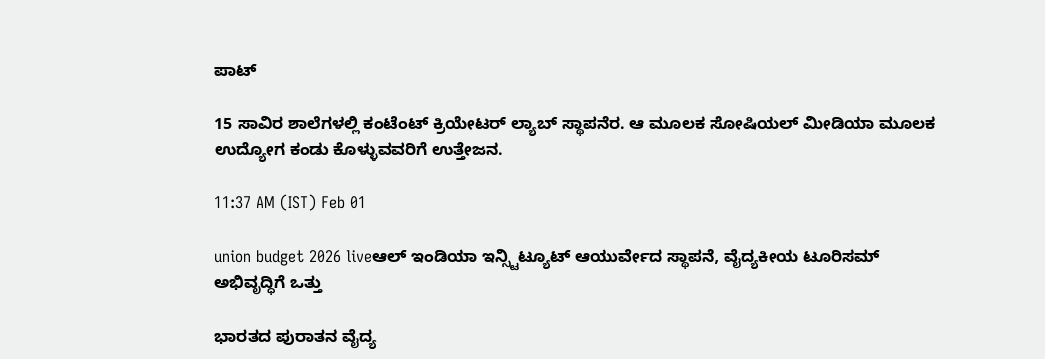ಪಾಟ್

15 ಸಾವಿರ ಶಾಲೆಗಳಲ್ಲಿ ಕಂಟೆಂಟ್ ಕ್ರಿಯೇಟರ್ ಲ್ಯಾಬ್ ಸ್ಥಾಪನೆರ. ಆ ಮೂಲಕ ಸೋಷಿಯಲ್ ಮೀಡಿಯಾ ಮೂಲಕ ಉದ್ಯೋಗ ಕಂಡು ಕೊಳ್ಳುವವರಿಗೆ ಉತ್ತೇಜನ.

11:37 AM (IST) Feb 01

union budget 2026 liveಆಲ್ ಇಂಡಿಯಾ ಇನ್ಸ್ಟಿಟ್ಯೂಟ್ ಆಯುರ್ವೇದ ಸ್ಥಾಪನೆ, ವೈದ್ಯಕೀಯ ಟೂರಿಸಮ್ ಅಭಿವೃದ್ಧಿಗೆ ಒತ್ತು

ಭಾರತದ ಪುರಾತನ ವೈದ್ಯ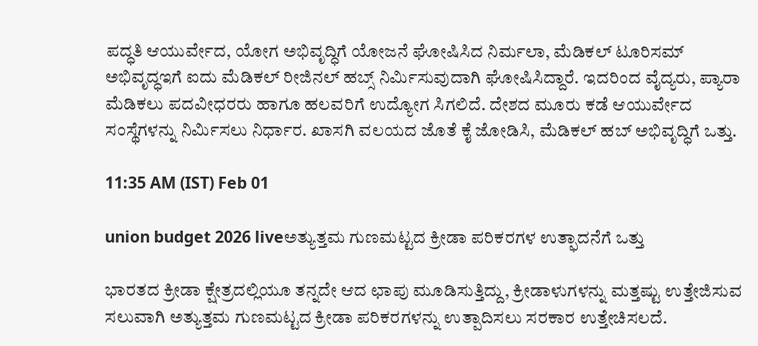ಪದ್ಧತಿ ಆಯುರ್ವೇದ, ಯೋಗ ಅಭಿವೃದ್ಧಿಗೆ ಯೋಜನೆ ಘೋಷಿಸಿದ ನಿರ್ಮಲಾ, ಮೆಡಿಕಲ್ ಟೂರಿಸಮ್ ಅಭಿವೃದ್ಧಇಗೆ ಐದು ಮೆಡಿಕಲ್ ರೀಜಿನಲ್ ಹಬ್ಸ್ ನಿರ್ಮಿಸುವುದಾಗಿ ಘೋಷಿಸಿದ್ದಾರೆ. ಇದರಿಂದ ವೈದ್ಯರು, ಪ್ಯಾರಾ ಮೆಡಿಕಲು ಪದವೀಧರರು ಹಾಗೂ ಹಲವರಿಗೆ ಉದ್ಯೋಗ ಸಿಗಲಿದೆ. ದೇಶದ ಮೂರು ಕಡೆ ಆಯುರ್ವೇದ ಸಂಸ್ಥೆಗಳನ್ನು ನಿರ್ಮಿಸಲು ನಿರ್ಧಾರ. ಖಾಸಗಿ ವಲಯದ ಜೊತೆ ಕೈ ಜೋಡಿಸಿ, ಮೆಡಿಕಲ್ ಹಬ್ ಅಭಿವೃದ್ಧಿಗೆ ಒತ್ತು.

11:35 AM (IST) Feb 01

union budget 2026 liveಅತ್ಯುತ್ತಮ ಗುಣಮಟ್ಟದ ಕ್ರೀಡಾ ಪರಿಕರಗಳ ಉತ್ಫಾದನೆಗೆ ಒತ್ತು

ಭಾರತದ ಕ್ರೀಡಾ ಕ್ಷೇತ್ರದಲ್ಲಿಯೂ ತನ್ನದೇ ಆದ ಛಾಪು ಮೂಡಿಸುತ್ತಿದ್ದು, ಕ್ರೀಡಾಳುಗಳನ್ನು ಮತ್ತಷ್ಟು ಉತ್ತೇಜಿಸುವ ಸಲುವಾಗಿ ಅತ್ಯುತ್ತಮ ಗುಣಮಟ್ಟದ ಕ್ರೀಡಾ ಪರಿಕರಗಳನ್ನು ಉತ್ಪಾದಿಸಲು ಸರಕಾರ ಉತ್ತೇಚಿಸಲದೆ.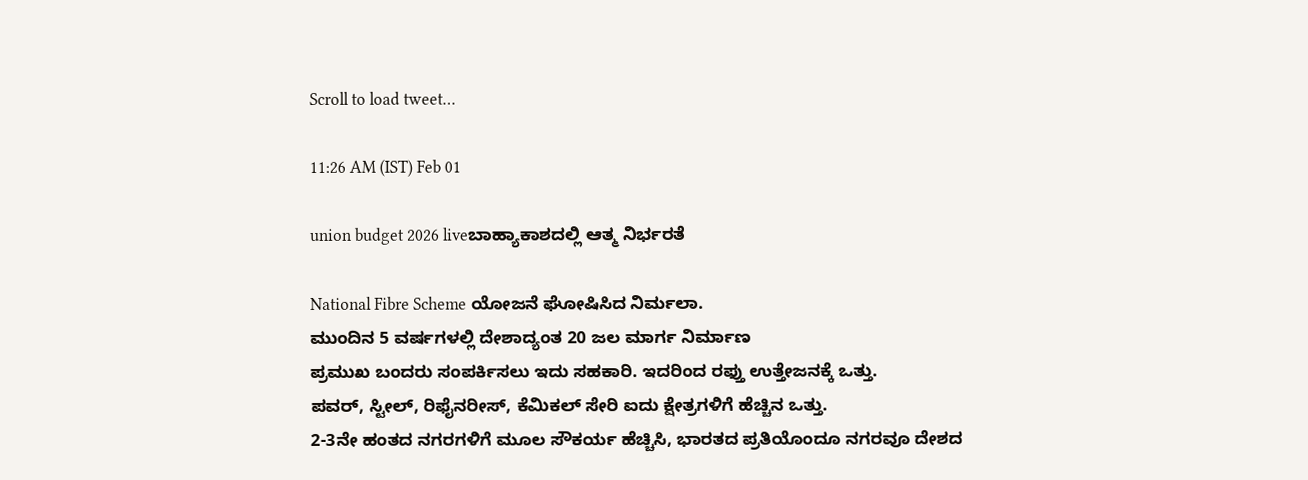Scroll to load tweet…

11:26 AM (IST) Feb 01

union budget 2026 liveಬಾಹ್ಯಾಕಾಶದಲ್ಲಿ ಆತ್ಮ ನಿರ್ಭರತೆ

National Fibre Scheme ಯೋಜನೆ ಘೋಷಿಸಿದ ನಿರ್ಮಲಾ.
ಮುಂದಿನ 5 ವರ್ಷಗಳಲ್ಲಿ ದೇಶಾದ್ಯಂತ 20 ಜಲ ಮಾರ್ಗ ನಿರ್ಮಾಣ
ಪ್ರಮುಖ ಬಂದರು ಸಂಪರ್ಕಿಸಲು ಇದು ಸಹಕಾರಿ. ಇದರಿಂದ ರಫ್ತು ಉತ್ತೇಜನಕ್ಕೆ ಒತ್ತು.
ಪವರ್, ಸ್ಟೀಲ್, ರಿಫೈನರೀಸ್, ಕೆಮಿಕಲ್ ಸೇರಿ ಐದು ಕ್ಷೇತ್ರಗಳಿಗೆ ಹೆಚ್ಚಿನ ಒತ್ತು.
2-3ನೇ ಹಂತದ ನಗರಗಳಿಗೆ ಮೂಲ ಸೌಕರ್ಯ ಹೆಚ್ಚಿಸಿ, ಭಾರತದ ಪ್ರತಿಯೊಂದೂ ನಗರವೂ ದೇಶದ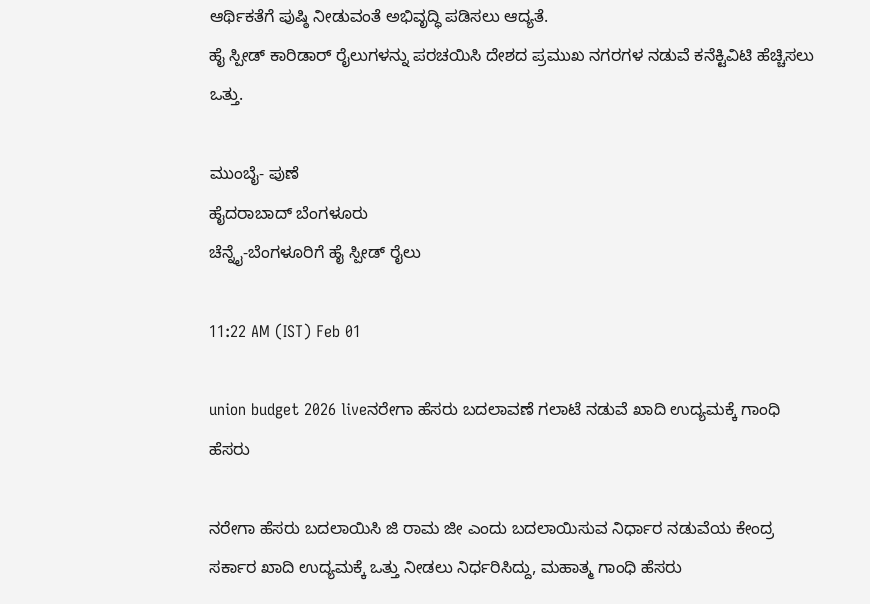ಆರ್ಥಿಕತೆಗೆ ಪುಷ್ಠಿ ನೀಡುವಂತೆ ಅಭಿವೃದ್ಧಿ ಪಡಿಸಲು ಆದ್ಯತೆ.
ಹೈ ಸ್ಪೀಡ್ ಕಾರಿಡಾರ್ ರೈಲುಗಳನ್ನು ಪರಚಯಿಸಿ ದೇಶದ ಪ್ರಮುಖ ನಗರಗಳ ನಡುವೆ ಕನೆಕ್ಟಿವಿಟಿ ಹೆಚ್ಚಿಸಲು ಒತ್ತು.

ಮುಂಬೈ- ಪುಣೆ
ಹೈದರಾಬಾದ್ ಬೆಂಗಳೂರು
ಚೆನ್ನೈ-ಬೆಂಗಳೂರಿಗೆ ಹೈ ಸ್ಪೀಡ್ ರೈಲು

11:22 AM (IST) Feb 01

union budget 2026 liveನರೇಗಾ ಹೆಸರು ಬದಲಾವಣೆ ಗಲಾಟೆ ನಡುವೆ ಖಾದಿ ಉದ್ಯಮಕ್ಕೆ ಗಾಂಧಿ ಹೆಸರು

ನರೇಗಾ ಹೆಸರು ಬದಲಾಯಿಸಿ ಜಿ ರಾಮ ಜೀ ಎಂದು ಬದಲಾಯಿಸುವ ನಿರ್ಧಾರ ನಡುವೆಯ ಕೇಂದ್ರ ಸರ್ಕಾರ ಖಾದಿ ಉದ್ಯಮಕ್ಕೆ ಒತ್ತು ನೀಡಲು ನಿರ್ಧರಿಸಿದ್ದು, ಮಹಾತ್ಮ ಗಾಂಧಿ ಹೆಸರು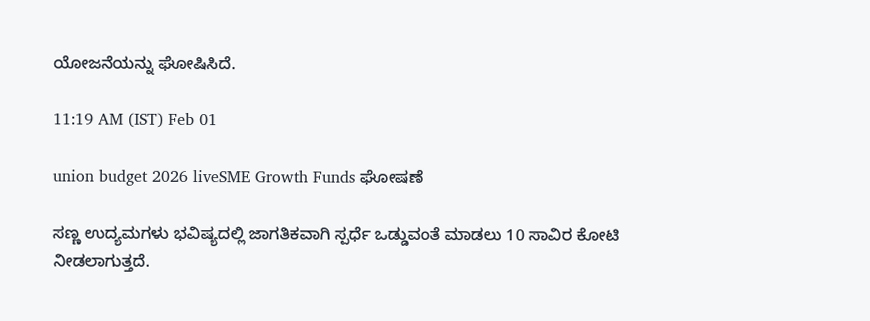ಯೋಜನೆಯನ್ನು ಘೋಷಿಸಿದೆ.

11:19 AM (IST) Feb 01

union budget 2026 liveSME Growth Funds ಘೋಷಣೆ

ಸಣ್ಣ ಉದ್ಯಮಗಳು ಭವಿಷ್ಯದಲ್ಲಿ ಜಾಗತಿಕವಾಗಿ ಸ್ಪರ್ಧೆ ಒಡ್ಡುವಂತೆ ಮಾಡಲು 10 ಸಾವಿರ ಕೋಟಿ ನೀಡಲಾಗುತ್ತದೆ.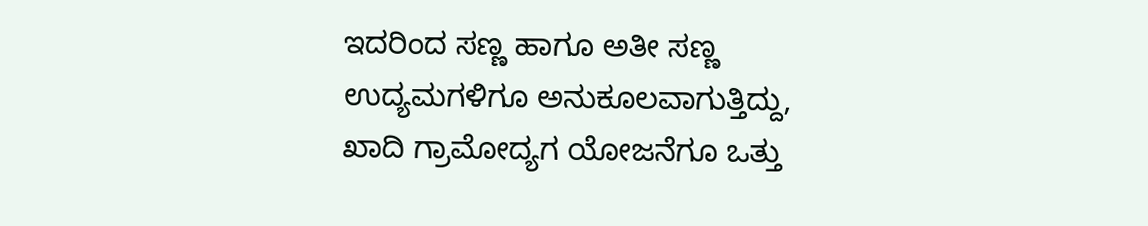ಇದರಿಂದ ಸಣ್ಣ ಹಾಗೂ ಅತೀ ಸಣ್ಣ ಉದ್ಯಮಗಳಿಗೂ ಅನುಕೂಲವಾಗುತ್ತಿದ್ದು, ಖಾದಿ ಗ್ರಾಮೋದ್ಯಗ ಯೋಜನೆಗೂ ಒತ್ತು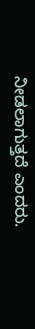ನೀಡಲಾಗುತ್ತದೆ ಎಂದರು.